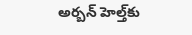అర్బన్‌ హెల్త్‌కు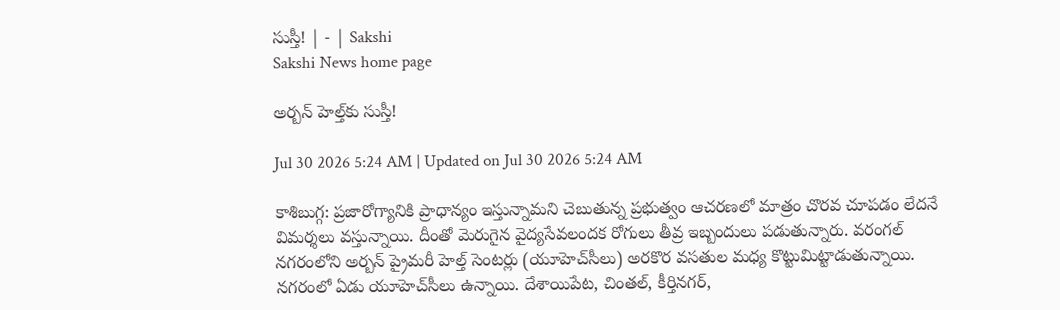సుస్తీ! | - | Sakshi
Sakshi News home page

అర్బన్‌ హెల్త్‌కు సుస్తీ!

Jul 30 2026 5:24 AM | Updated on Jul 30 2026 5:24 AM

కాశిబుగ్గ: ప్రజారోగ్యానికి ప్రాధాన్యం ఇస్తున్నామని చెబుతున్న ప్రభుత్వం ఆచరణలో మాత్రం చొరవ చూపడం లేదనే విమర్శలు వస్తున్నాయి. దీంతో మెరుగైన వైద్యసేవలందక రోగులు తీవ్ర ఇబ్బందులు పడుతున్నారు. వరంగల్‌ నగరంలోని అర్బన్‌ ప్రైమరీ హెల్త్‌ సెంటర్లు (యూహెచ్‌సీలు) అరకొర వసతుల మధ్య కొట్టుమిట్టాడుతున్నాయి. నగరంలో ఏడు యూహెచ్‌సీలు ఉన్నాయి. దేశాయిపేట, చింతల్‌, కీర్తినగర్‌,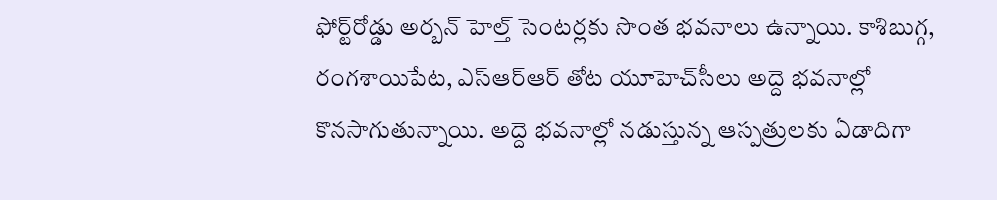ఫోర్ట్‌రోడ్డు అర్బన్‌ హెల్త్‌ సెంటర్లకు సొంత భవనాలు ఉన్నాయి. కాశిబుగ్గ, రంగశాయిపేట, ఎస్‌ఆర్‌ఆర్‌ తోట యూహెచ్‌సీలు అద్దె భవనాల్లో కొనసాగుతున్నాయి. అద్దె భవనాల్లో నడుస్తున్న ఆస్పత్రులకు ఏడాదిగా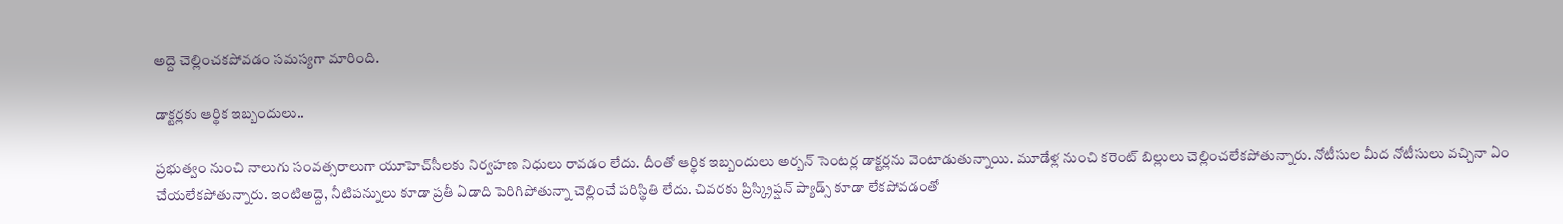అద్దె చెల్లించకపోవడం సమస్యగా మారింది.

డాక్టర్లకు ఆర్థిక ఇబ్బందులు..

ప్రభుత్వం నుంచి నాలుగు సంవత్సరాలుగా యూహెచ్‌సీలకు నిర్వహణ నిధులు రావడం లేదు. దీంతో ఆర్థిక ఇబ్బందులు అర్బన్‌ సెంటర్ల డాక్టర్లను వెంటాడుతున్నాయి. మూడేళ్ల నుంచి కరెంట్‌ బిల్లులు చెల్లించలేకపోతున్నారు. నోటీసుల మీద నోటీసులు వచ్చినా ఏం చేయలేకపోతున్నారు. ఇంటిఅద్దె, నీటిపన్నులు కూడా ప్రతీ ఏడాది పెరిగిపోతున్నా చెల్లించే పరిస్థితి లేదు. చివరకు ప్రిస్క్రిప్షన్‌ ప్యాడ్స్‌ కూడా లేకపోవడంతో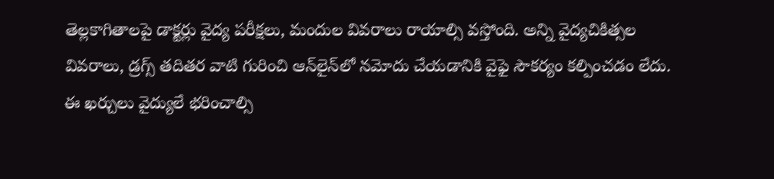తెల్లకాగితాలపై డాక్టర్లు వైద్య పరీక్షలు, మందుల వివరాలు రాయాల్సి వస్తోంది. అన్ని వైద్యచికిత్సల వివరాలు, డ్రగ్స్‌ తదితర వాటి గురించి ఆన్‌లైన్‌లో నమోదు చేయడానికి వైఫై సౌకర్యం కల్పించడం లేదు. ఈ ఖర్చులు వైద్యులే భరించాల్సి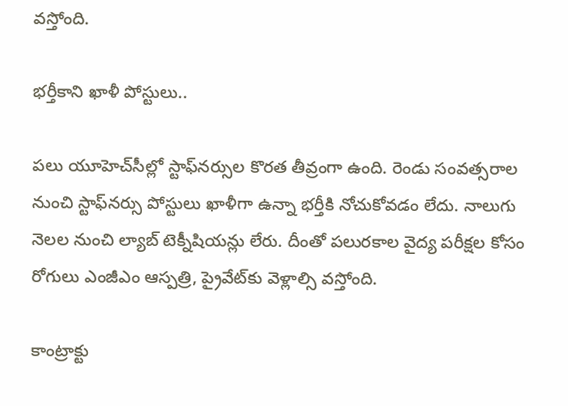వస్తోంది.

భర్తీకాని ఖాళీ పోస్టులు..

పలు యూహెచ్‌సీల్లో స్టాఫ్‌నర్సుల కొరత తీవ్రంగా ఉంది. రెండు సంవత్సరాల నుంచి స్టాఫ్‌నర్సు పోస్టులు ఖాళీగా ఉన్నా భర్తీకి నోచుకోవడం లేదు. నాలుగు నెలల నుంచి ల్యాబ్‌ టెక్నీషియన్లు లేరు. దీంతో పలురకాల వైద్య పరీక్షల కోసం రోగులు ఎంజీఎం ఆస్పత్రి, ప్రైవేట్‌కు వెళ్లాల్సి వస్తోంది.

కాంట్రాక్టు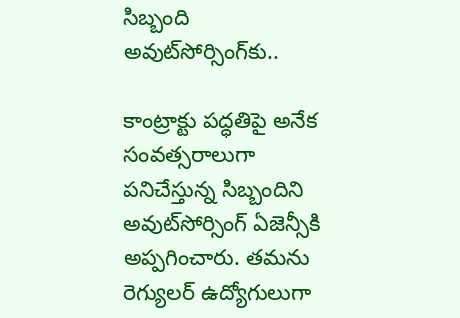సిబ్బంది అవుట్‌సోర్సింగ్‌కు..

కాంట్రాక్టు పద్ధతిపై అనేక సంవత్సరాలుగా పనిచేస్తున్న సిబ్బందిని అవుట్‌సోర్సింగ్‌ ఏజెన్సీకి అప్పగించారు. తమను రెగ్యులర్‌ ఉద్యోగులుగా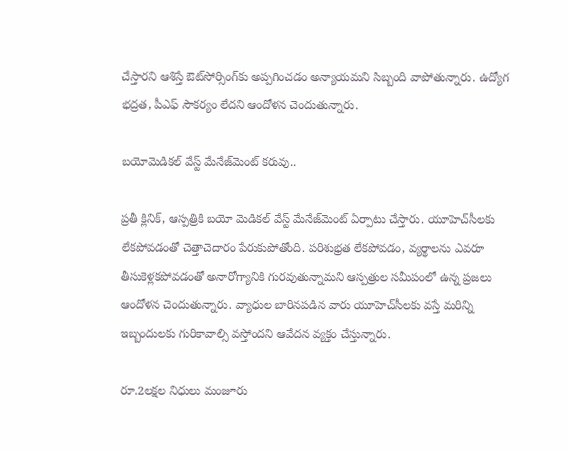చేస్తారని ఆశిస్తే ఔట్‌సోర్సింగ్‌కు అప్పగించడం అన్యాయమని సిబ్బంది వాపోతున్నారు. ఉద్యోగ భద్రత, పీఎఫ్‌ సౌకర్యం లేదని ఆందోళన చెందుతున్నారు.

బయోమెడికల్‌ వేస్ట్‌ మేనేజ్‌మెంట్‌ కరువు..

ప్రతీ క్లినిక్‌, ఆస్పత్రికి బయో మెడికల్‌ వేస్ట్‌ మేనేజ్‌మెంట్‌ ఏర్పాటు చేస్తారు. యూహెచ్‌సీలకు లేకపోవడంతో చెత్తాచెదారం పేరుకుపోతోంది. పరిశుభ్రత లేకపోవడం, వ్యర్థాలను ఎవరూ తీసుకెళ్లకపోవడంతో అనారోగ్యానికి గురవుతున్నామని ఆస్పత్రుల సమీపంలో ఉన్న ప్రజలు ఆందోళన చెందుతున్నారు. వ్యాధుల బారినపడిన వారు యూహెచ్‌సీలకు వస్తే మరిన్ని ఇబ్బందులకు గురికావాల్సి వస్తోందని ఆవేదన వ్యక్తం చేస్తున్నారు.

రూ.2లక్షల నిధులు మంజూరు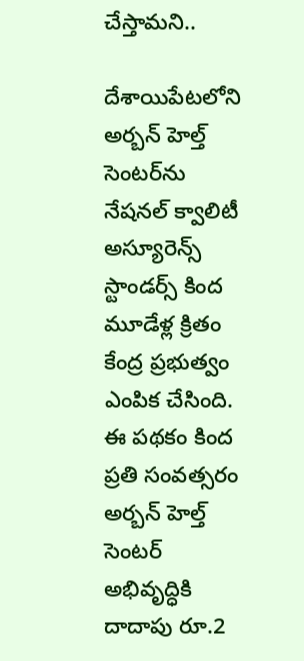చేస్తామని..

దేశాయిపేటలోని అర్బన్‌ హెల్త్‌ సెంటర్‌ను నేషనల్‌ క్వాలిటీ అస్యూరెన్స్‌ స్టాండర్స్‌ కింద మూడేళ్ల క్రితం కేంద్ర ప్రభుత్వం ఎంపిక చేసింది. ఈ పథకం కింద ప్రతి సంవత్సరం అర్బన్‌ హెల్త్‌ సెంటర్‌ అభివృద్ధికి దాదాపు రూ.2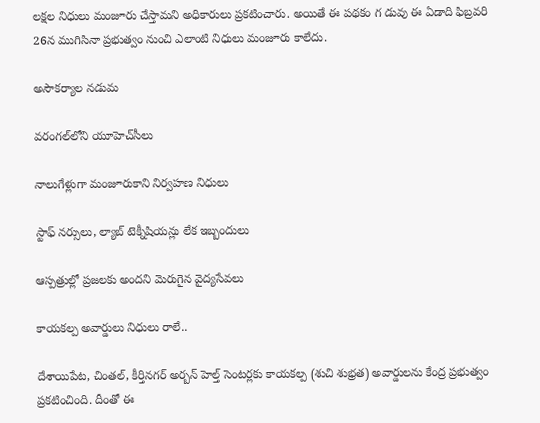లక్షల నిధులు మంజూరు చేస్తామని అధికారులు ప్రకటించారు. అయితే ఈ పథకం గ డువు ఈ ఏడాది ఫిబ్రవరి 26న ముగిసినా ప్రభుత్వం నుంచి ఎలాంటి నిధులు మంజూరు కాలేదు.

అసౌకర్యాల నడుమ

వరంగల్‌లోని యూహెచ్‌సీలు

నాలుగేళ్లుగా మంజూరుకాని నిర్వహణ నిధులు

స్టాఫ్‌ నర్సులు, ల్యాబ్‌ టెక్నీషియన్లు లేక ఇబ్బందులు

ఆస్పత్రుల్లో ప్రజలకు అందని మెరుగైన వైద్యసేవలు

కాయకల్ప అవార్డులు నిధులు రాలే..

దేశాయిపేట, చింతల్‌, కీర్తినగర్‌ అర్బన్‌ హెల్త్‌ సెంటర్లకు కాయకల్ప (శుచి శుభ్రత) అవార్డులను కేంద్ర ప్రభుత్వం ప్రకటించింది. దీంతో ఈ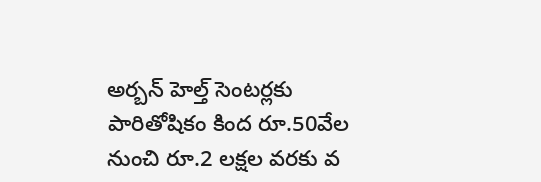అర్బన్‌ హెల్త్‌ సెంటర్లకు పారితోషికం కింద రూ.50వేల నుంచి రూ.2 లక్షల వరకు వ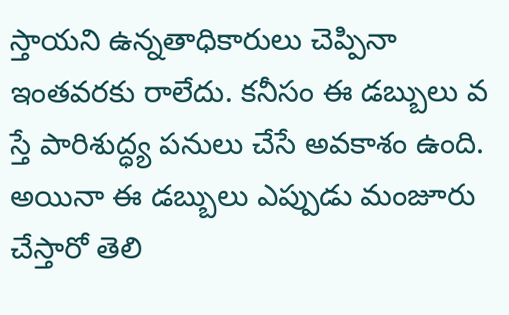స్తాయని ఉన్నతాధికారులు చెప్పినా ఇంతవరకు రాలేదు. కనీసం ఈ డబ్బులు వ స్తే పారిశుద్ధ్య పనులు చేసే అవకాశం ఉంది. అయినా ఈ డబ్బులు ఎప్పుడు మంజూరు చేస్తారో తెలి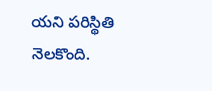యని పరిస్థితి నెలకొంది.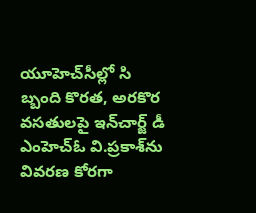యూహెచ్‌సీల్లో సి బ్బంది కొరత, అరకొర వసతులపై ఇన్‌చార్జ్‌ డీ ఎంహెచ్‌ఓ వి.ప్రకాశ్‌ను వివరణ కోరగా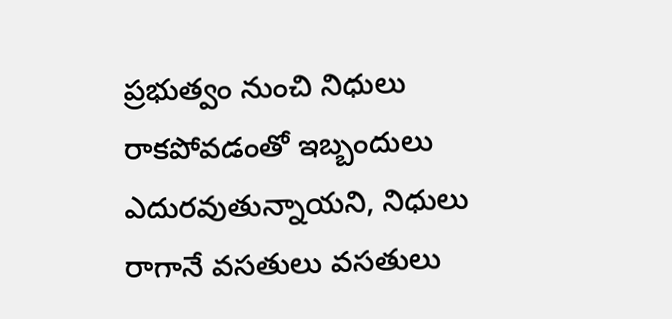ప్రభుత్వం నుంచి నిధులు రాకపోవడంతో ఇబ్బందులు ఎదురవుతున్నాయని, నిధులు రాగానే వసతులు వసతులు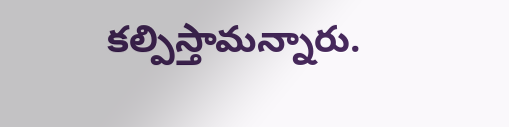కల్పిస్తామన్నారు.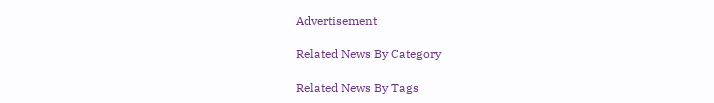Advertisement

Related News By Category

Related News By Tags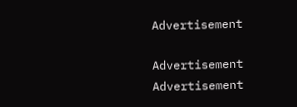Advertisement

Advertisement
Advertisement